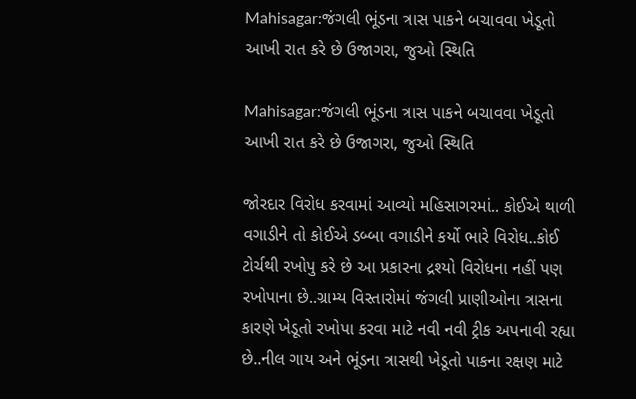Mahisagar:જંગલી ભૂંડના ત્રાસ પાકને બચાવવા ખેડૂતો આખી રાત કરે છે ઉજાગરા, જુઓ સ્થિતિ

Mahisagar:જંગલી ભૂંડના ત્રાસ પાકને બચાવવા ખેડૂતો આખી રાત કરે છે ઉજાગરા, જુઓ સ્થિતિ

જોરદાર વિરોધ કરવામાં આવ્યો મહિસાગરમાં.. કોઈએ થાળી વગાડીને તો કોઈએ ડબ્બા વગાડીને કર્યો ભારે વિરોધ..કોઈ ટોર્ચથી રખોપુ કરે છે આ પ્રકારના દ્રશ્યો વિરોધના નહીં પણ રખોપાના છે..ગ્રામ્ય વિસ્તારોમાં જંગલી પ્રાણીઓના ત્રાસના કારણે ખેડૂતો રખોપા કરવા માટે નવી નવી ટ્રીક અપનાવી રહ્યા છે..નીલ ગાય અને ભૂંડના ત્રાસથી ખેડૂતો પાકના રક્ષણ માટે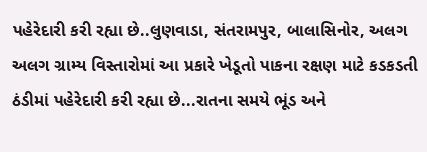પહેરેદારી કરી રહ્યા છે..લુણવાડા, સંતરામપુર, બાલાસિનોર, અલગ અલગ ગ્રામ્ય વિસ્તારોમાં આ પ્રકારે ખેડૂતો પાકના રક્ષણ માટે કડકડતી ઠંડીમાં પહેરેદારી કરી રહ્યા છે...રાતના સમયે ભૂંડ અને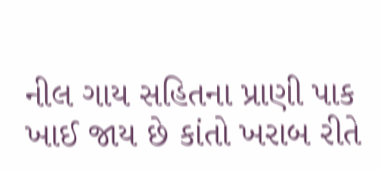નીલ ગાય સહિતના પ્રાણી પાક ખાઈ જાય છે કાંતો ખરાબ રીતે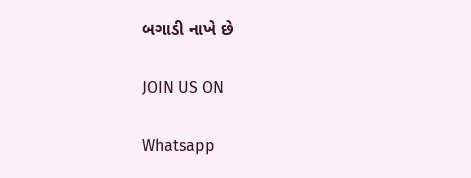બગાડી નાખે છે

JOIN US ON

Whatsapp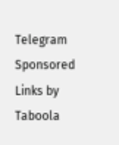Telegram
Sponsored Links by Taboola